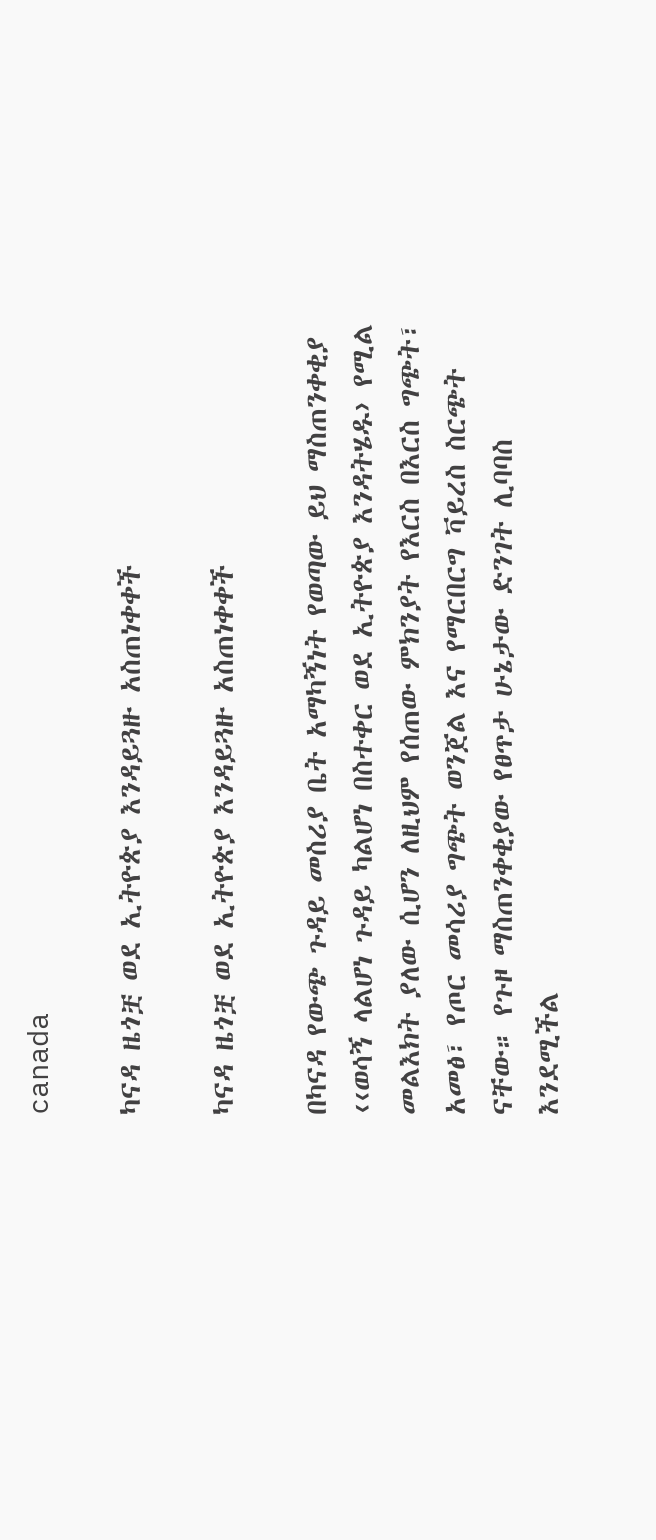canada

ካናዳ ዜጎቿ ወደ ኢትዮጵያ እንዳይጓዙ አስጠነቀቀች

ካናዳ ዜጎቿ ወደ ኢትዮጵያ እንዳይጓዙ አስጠነቀቀች

በካናዳ የውጭ ጉዳይ መስሪያ ቤት አማካኝነት የወጣው ይህ ማስጠንቀቂያ ‹‹ወሳኝ ላልሆነ ጉዳይ ካልሆነ በስተቀር ወደ ኢትዮጵያ እንዳትሄዱ› የሚል መልእክት ያለው ሲሆን ለዚህም የሰጠው ምክንያት የእርስ በእርስ ግጭት፣ አመፅ፣ የጦር መሳሪያ ግጭት ወንጀል እና የማርበርግ ቫይረስ ስርጭት ናቸው። የጉዞ ማስጠንቀቂያው የፀጥታ ሁኔታው ድንገት ሊባባስ እንደሚችል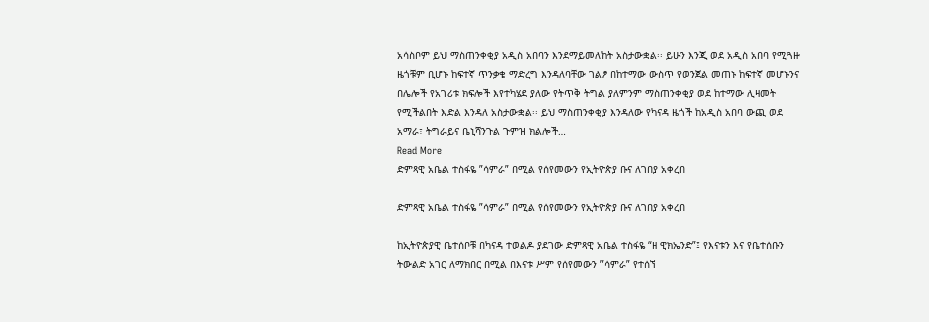አሳስቦም ይህ ማስጠንቀቂያ አዲስ አበባን እንደማይመለከት አስታውቋል፡፡ ይሁን እንጂ ወደ አዲስ አበባ የሚጓዙ ዜጎቹም ቢሆኑ ከፍተኛ ጥንቃቄ ማድረግ እንዳለባቸው ገልፆ በከተማው ውስጥ የወንጀል መጠኑ ከፍተኛ መሆኑንና በሌሎች የአገሪቱ ክፍሎች እየተካሄደ ያለው የትጥቅ ትግል ያለምንም ማስጠንቀቂያ ወደ ከተማው ሊዛመት የሚችልበት እድል እንዳለ አስታውቋል፡፡ ይህ ማስጠንቀቂያ እንዳለው የካናዳ ዜጎች ከአዲስ አበባ ውጪ ወደ አማራ፣ ትግራይና ቤኒሻንጉል ጉምዝ ክልሎች…
Read More
ድምጻዊ አቤል ተስፋዬ ”ሳምራ” በሚል የሰየመውን የኢትዮጵያ ቡና ለገበያ አቀረበ

ድምጻዊ አቤል ተስፋዬ ”ሳምራ” በሚል የሰየመውን የኢትዮጵያ ቡና ለገበያ አቀረበ

ከኢትዮጵያዊ ቤተሰቦቹ በካናዳ ተወልዶ ያደገው ድምጻዊ አቤል ተስፋዬ “ዘ ዊክኤንድ”፤ የእናቱን እና የቤተሰቡን ትውልድ አገር ለማክበር በሚል በእናቱ ሥም የሰየመውን ”ሳምራ” የተሰኘ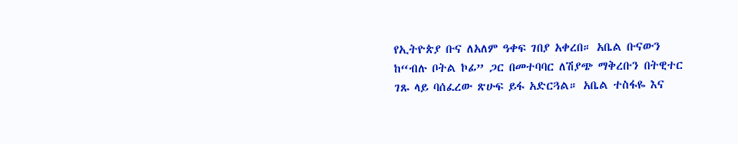የኢትዮጵያ ቡና ለአለም ዓቀፍ ገበያ አቀረበ። አቤል ቡናውን ከ“ብሉ ቦትል ኮፊ” ጋር በመተባባር ለሽያጭ ማቅረቡን በትዊተር ገጹ ላይ ባሰፈረው ጽሁፍ ይፋ አድርጓል። አቤል ተስፋዬ እና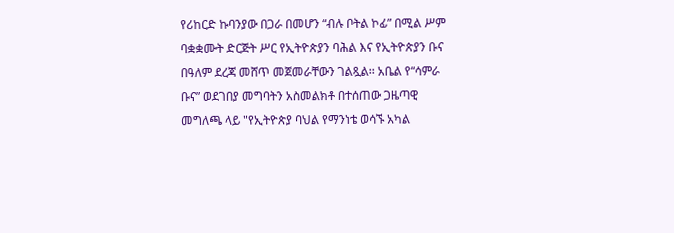የሪከርድ ኩባንያው በጋራ በመሆን “ብሉ ቦትል ኮፊ” በሚል ሥም ባቋቋሙት ድርጅት ሥር የኢትዮጵያን ባሕል እና የኢትዮጵያን ቡና በዓለም ደረጃ መሸጥ መጀመራቸውን ገልጿል፡፡ አቤል የ“ሳምራ ቡና” ወደገበያ መግባትን አስመልክቶ በተሰጠው ጋዜጣዊ መግለጫ ላይ "የኢትዮጵያ ባህል የማንነቴ ወሳኙ አካል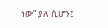ነው” ያለ ሲሆን፤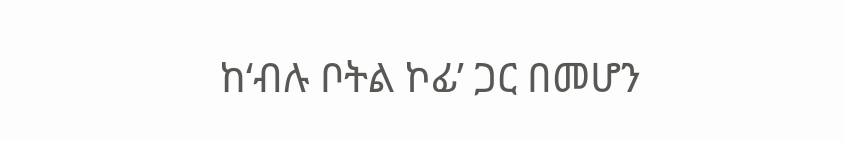ከ‘ብሉ ቦትል ኮፊ’ ጋር በመሆን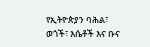የኢትዮጵያን ባሕል፣ ወጎች፣ እሴቶች እና ቡና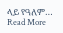ላይ የዓለም…
Read More